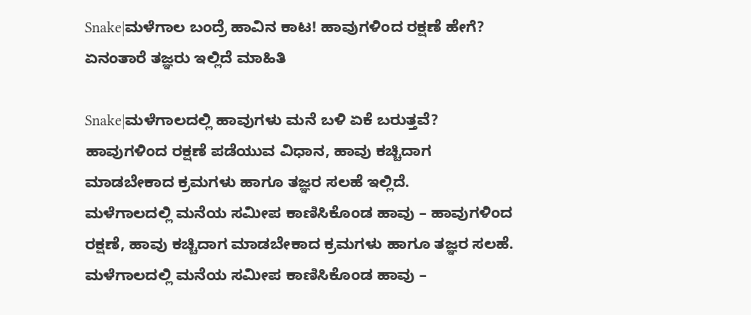Snake|ಮಳೆಗಾಲ ಬಂದ್ರೆ ಹಾವಿನ ಕಾಟ! ಹಾವುಗಳಿಂದ ರಕ್ಷಣೆ ಹೇಗೆ? ಏನಂತಾರೆ ತಜ್ಞರು ಇಲ್ಲಿದೆ ಮಾಹಿತಿ

Snake|ಮಳೆಗಾಲದಲ್ಲಿ ಹಾವುಗಳು ಮನೆ ಬಳಿ ಏಕೆ ಬರುತ್ತವೆ? ಹಾವುಗಳಿಂದ ರಕ್ಷಣೆ ಪಡೆಯುವ ವಿಧಾನ, ಹಾವು ಕಚ್ಚಿದಾಗ ಮಾಡಬೇಕಾದ ಕ್ರಮಗಳು ಹಾಗೂ ತಜ್ಞರ ಸಲಹೆ ಇಲ್ಲಿದೆ.
ಮಳೆಗಾಲದಲ್ಲಿ ಮನೆಯ ಸಮೀಪ ಕಾಣಿಸಿಕೊಂಡ ಹಾವು – ಹಾವುಗಳಿಂದ ರಕ್ಷಣೆ, ಹಾವು ಕಚ್ಚಿದಾಗ ಮಾಡಬೇಕಾದ ಕ್ರಮಗಳು ಹಾಗೂ ತಜ್ಞರ ಸಲಹೆ. ಮಳೆಗಾಲದಲ್ಲಿ ಮನೆಯ ಸಮೀಪ ಕಾಣಿಸಿಕೊಂಡ ಹಾವು –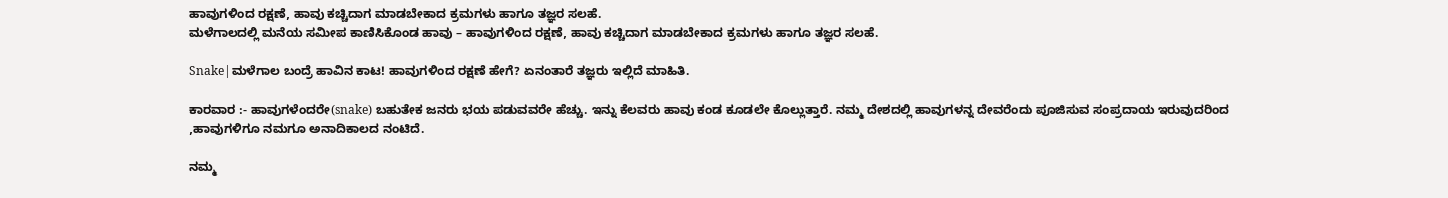ಹಾವುಗಳಿಂದ ರಕ್ಷಣೆ, ಹಾವು ಕಚ್ಚಿದಾಗ ಮಾಡಬೇಕಾದ ಕ್ರಮಗಳು ಹಾಗೂ ತಜ್ಞರ ಸಲಹೆ.
ಮಳೆಗಾಲದಲ್ಲಿ ಮನೆಯ ಸಮೀಪ ಕಾಣಿಸಿಕೊಂಡ ಹಾವು – ಹಾವುಗಳಿಂದ ರಕ್ಷಣೆ, ಹಾವು ಕಚ್ಚಿದಾಗ ಮಾಡಬೇಕಾದ ಕ್ರಮಗಳು ಹಾಗೂ ತಜ್ಞರ ಸಲಹೆ.

Snake|ಮಳೆಗಾಲ ಬಂದ್ರೆ ಹಾವಿನ ಕಾಟ! ಹಾವುಗಳಿಂದ ರಕ್ಷಣೆ ಹೇಗೆ? ಏನಂತಾರೆ ತಜ್ಞರು ಇಲ್ಲಿದೆ ಮಾಹಿತಿ.

ಕಾರವಾರ :- ಹಾವುಗಳೆಂದರೇ(snake) ಬಹುತೇಕ ಜನರು ಭಯ ಪಡುವವರೇ ಹೆಚ್ಚು. ಇನ್ನು ಕೆಲವರು ಹಾವು ಕಂಡ ಕೂಡಲೇ ಕೊಲ್ಲುತ್ತಾರೆ. ನಮ್ಮ ದೇಶದಲ್ಲಿ ಹಾವುಗಳನ್ನ ದೇವರೆಂದು ಪೂಜಿಸುವ ಸಂಪ್ರದಾಯ ಇರುವುದರಿಂದ ,ಹಾವುಗಳಿಗೂ ನಮಗೂ ಅನಾದಿಕಾಲದ ನಂಟಿದೆ.

ನಮ್ಮ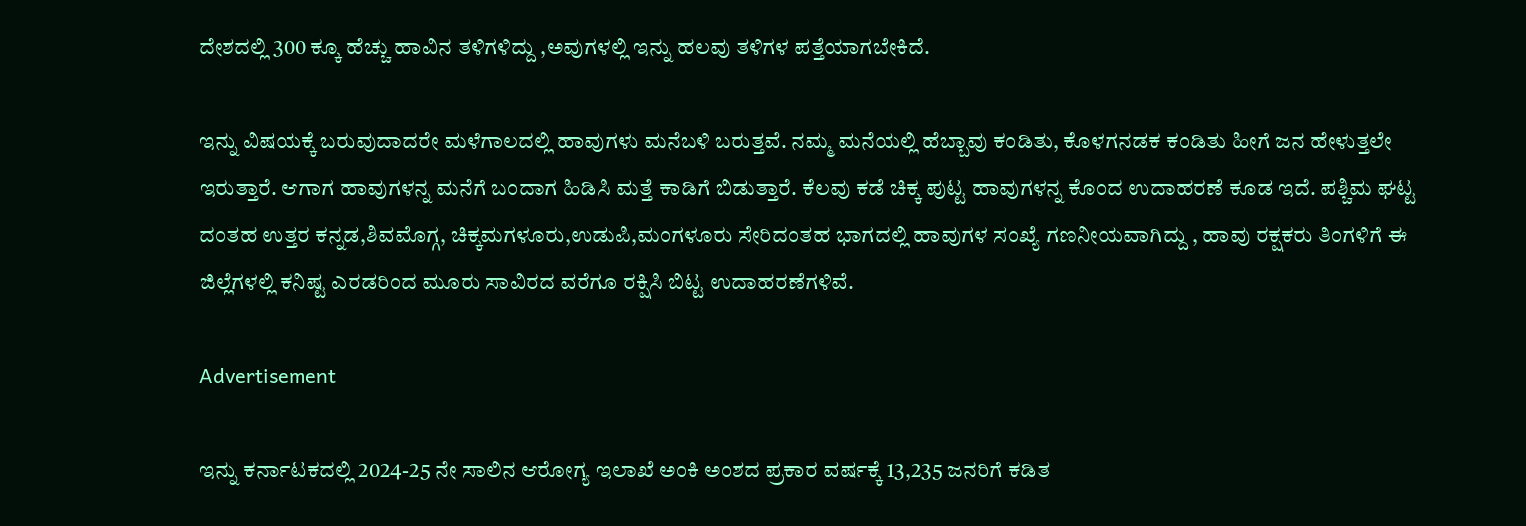ದೇಶದಲ್ಲಿ 300 ಕ್ಕೂ ಹೆಚ್ಚು ಹಾವಿನ ತಳಿಗಳಿದ್ದು ,ಅವುಗಳಲ್ಲಿ ಇನ್ನು ಹಲವು ತಳಿಗಳ ಪತ್ತೆಯಾಗಬೇಕಿದೆ.

ಇನ್ನು ವಿಷಯಕ್ಕೆ ಬರುವುದಾದರೇ ಮಳೆಗಾಲದಲ್ಲಿ ಹಾವುಗಳು ಮನೆಬಳಿ ಬರುತ್ತವೆ. ನಮ್ಮ ಮನೆಯಲ್ಲಿ ಹೆಬ್ಬಾವು ಕಂಡಿತು, ಕೊಳಗನಡಕ ಕಂಡಿತು ಹೀಗೆ ಜನ ಹೇಳುತ್ತಲೇ ಇರುತ್ತಾರೆ. ಆಗಾಗ ಹಾವುಗಳನ್ನ ಮನೆಗೆ ಬಂದಾಗ ಹಿಡಿಸಿ ಮತ್ತೆ ಕಾಡಿಗೆ ಬಿಡುತ್ತಾರೆ. ಕೆಲವು ಕಡೆ ಚಿಕ್ಕ ಪುಟ್ಟ ಹಾವುಗಳನ್ನ ಕೊಂದ ಉದಾಹರಣೆ ಕೂಡ ಇದೆ. ಪಶ್ಚಿಮ ಘಟ್ಟ ದಂತಹ ಉತ್ತರ ಕನ್ನಡ,ಶಿವಮೊಗ್ಗ, ಚಿಕ್ಕಮಗಳೂರು,ಉಡುಪಿ,ಮಂಗಳೂರು ಸೇರಿದಂತಹ ಭಾಗದಲ್ಲಿ ಹಾವುಗಳ ಸಂಖ್ಯೆ ಗಣನೀಯವಾಗಿದ್ದು , ಹಾವು ರಕ್ಷಕರು ತಿಂಗಳಿಗೆ ಈ ಜಿಲ್ಲೆಗಳಲ್ಲಿ ಕನಿಷ್ಟ ಎರಡರಿಂದ ಮೂರು ಸಾವಿರದ ವರೆಗೂ ರಕ್ಷಿಸಿ ಬಿಟ್ಟ ಉದಾಹರಣೆಗಳಿವೆ.

Advertisement

ಇನ್ನು ಕರ್ನಾಟಕದಲ್ಲಿ 2024-25 ನೇ ಸಾಲಿನ ಆರೋಗ್ಯ ಇಲಾಖೆ ಅಂಕಿ ಅಂಶದ ಪ್ರಕಾರ ವರ್ಷಕ್ಕೆ 13,235 ಜನರಿಗೆ ಕಡಿತ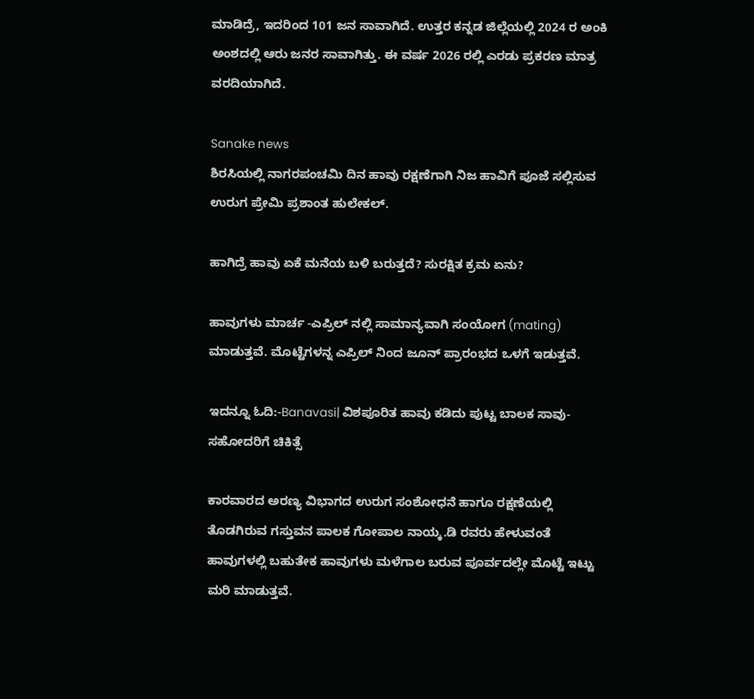ಮಾಡಿದ್ರೆ, ಇದರಿಂದ 101 ಜನ ಸಾವಾಗಿದೆ‌. ಉತ್ತರ ಕನ್ನಡ ಜಿಲ್ಲೆಯಲ್ಲಿ 2024 ರ ಅಂಕಿ ಅಂಶದಲ್ಲಿ ಆರು ಜನರ ಸಾವಾಗಿತ್ತು. ಈ ವರ್ಷ 2026 ರಲ್ಲಿ ಎರಡು ಪ್ರಕರಣ ಮಾತ್ರ ವರದಿಯಾಗಿದೆ.

Sanake news
ಶಿರಸಿಯಲ್ಲಿ ನಾಗರಪಂಚಮಿ ದಿನ ಹಾವು ರಕ್ಷಣೆಗಾಗಿ ನಿಜ ಹಾವಿಗೆ ಪೂಜೆ ಸಲ್ಲಿಸುವ ಉರುಗ ಪ್ರೇಮಿ ಪ್ರಶಾಂತ ಹುಲೇಕಲ್.

ಹಾಗಿದ್ರೆ ಹಾವು ಏಕೆ ಮನೆಯ ಬಳಿ ಬರುತ್ತದೆ? ಸುರಕ್ಷಿತ ಕ್ರಮ ಏನು?

ಹಾವುಗಳು ಮಾರ್ಚ -ಎಪ್ರಿಲ್ ನಲ್ಲಿ ಸಾಮಾನ್ಯವಾಗಿ ಸಂಯೋಗ (mating) ಮಾಡುತ್ತವೆ. ಮೊಟ್ಟೆಗಳನ್ನ ಎಪ್ರಿಲ್ ನಿಂದ ಜೂನ್ ಪ್ರಾರಂಭದ ಒಳಗೆ ಇಡುತ್ತವೆ.

ಇದನ್ನೂ ಓದಿ:-Banavasi| ವಿಶಪೂರಿತ ಹಾವು ಕಡಿದು ಪುಟ್ಟ ಬಾಲಕ ಸಾವು-ಸಹೋದರಿಗೆ ಚಿಕಿತ್ಸೆ

ಕಾರವಾರದ ಅರಣ್ಯ ವಿಭಾಗದ ಉರುಗ ಸಂಶೋಧನೆ ಹಾಗೂ ರಕ್ಷಣೆಯಲ್ಲಿ ತೊಡಗಿರುವ ಗಸ್ತುವನ ಪಾಲಕ ಗೋಪಾಲ ನಾಯ್ಕ.ಡಿ ರವರು ಹೇಳುವಂತೆ ಹಾವುಗಳಲ್ಲಿ ಬಹುತೇಕ ಹಾವುಗಳು ಮಳೆಗಾಲ ಬರುವ ಪೂರ್ವದಲ್ಲೇ ಮೊಟ್ಟೆ ಇಟ್ಟು ಮರಿ ಮಾಡುತ್ತವೆ.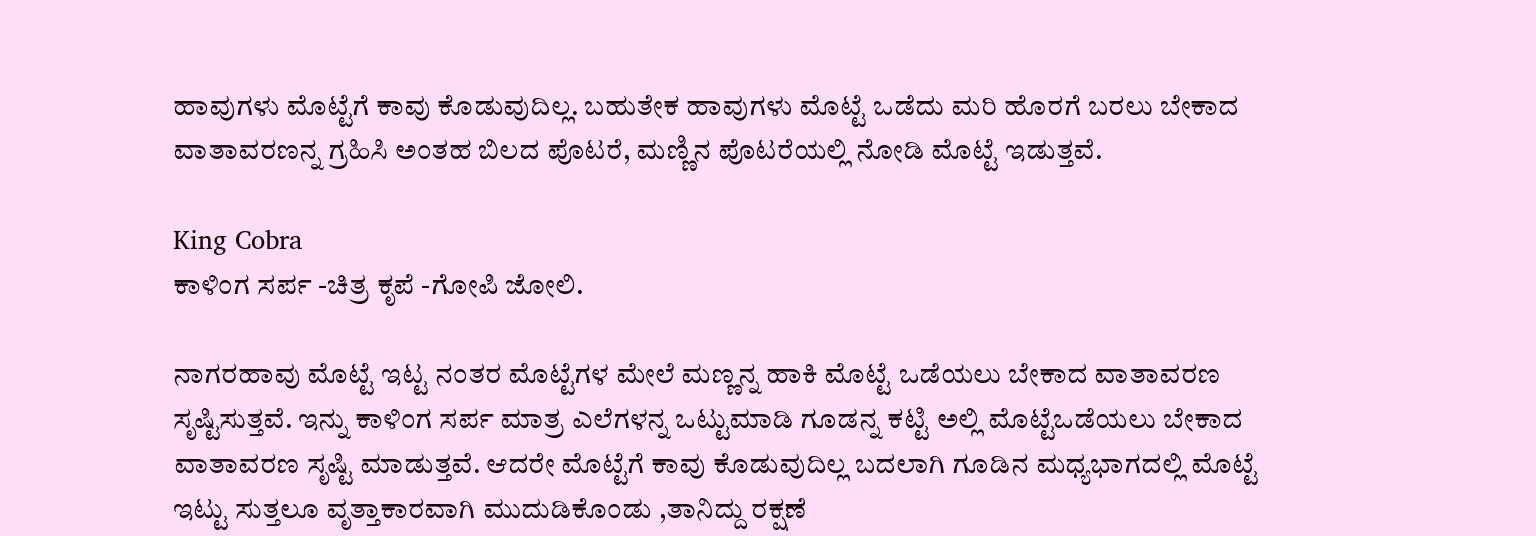ಹಾವುಗಳು ಮೊಟ್ಟೆಗೆ ಕಾವು ಕೊಡುವುದಿಲ್ಲ. ಬಹುತೇಕ ಹಾವುಗಳು ಮೊಟ್ಟೆ ಒಡೆದು ಮರಿ ಹೊರಗೆ ಬರಲು ಬೇಕಾದ ವಾತಾವರಣನ್ನ ಗ್ರಹಿಸಿ ಅಂತಹ ಬಿಲದ ಪೊಟರೆ, ಮಣ್ಣಿನ ಪೊಟರೆಯಲ್ಲಿ ನೋಡಿ ಮೊಟ್ಟೆ ಇಡುತ್ತವೆ.

King Cobra
ಕಾಳಿಂಗ ಸರ್ಪ -ಚಿತ್ರ ಕೃಪೆ -ಗೋಪಿ ಜೋಲಿ.

ನಾಗರಹಾವು ಮೊಟ್ಟೆ ಇಟ್ಟ ನಂತರ ಮೊಟ್ಟೆಗಳ ಮೇಲೆ ಮಣ್ಣನ್ನ ಹಾಕಿ ಮೊಟ್ಟೆ ಒಡೆಯಲು ಬೇಕಾದ ವಾತಾವರಣ ಸೃಷ್ಟಿಸುತ್ತವೆ. ಇನ್ನು ಕಾಳಿಂಗ ಸರ್ಪ ಮಾತ್ರ ಎಲೆಗಳನ್ನ ಒಟ್ಟುಮಾಡಿ ಗೂಡನ್ನ ಕಟ್ಟಿ ಅಲ್ಲಿ ಮೊಟ್ಟೆಒಡೆಯಲು ಬೇಕಾದ ವಾತಾವರಣ ಸೃಷ್ಟಿ ಮಾಡುತ್ತವೆ. ಆದರೇ ಮೊಟ್ಟೆಗೆ ಕಾವು ಕೊಡುವುದಿಲ್ಲ ಬದಲಾಗಿ ಗೂಡಿನ ಮಧ್ಯಭಾಗದಲ್ಲಿ ಮೊಟ್ಟೆ ಇಟ್ಟು ಸುತ್ತಲೂ ವೃತ್ತಾಕಾರವಾಗಿ ಮುದುಡಿಕೊಂಡು ,ತಾನಿದ್ದು ರಕ್ಷಣೆ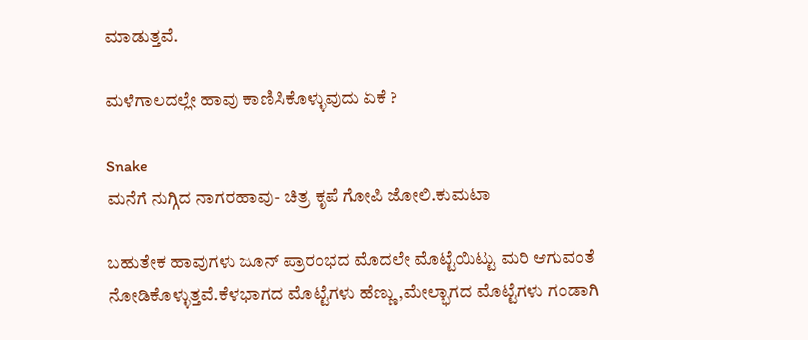ಮಾಡುತ್ತವೆ.

ಮಳೆಗಾಲದಲ್ಲೇ ಹಾವು ಕಾಣಿಸಿಕೊಳ್ಳುವುದು ಏಕೆ ?

Snake
ಮನೆಗೆ ನುಗ್ಗಿದ ನಾಗರಹಾವು- ಚಿತ್ರ ಕೃಪೆ ಗೋಪಿ ಜೋಲಿ.ಕುಮಟಾ

ಬಹುತೇಕ ಹಾವುಗಳು ಜೂನ್ ಪ್ರಾರಂಭದ ಮೊದಲೇ ಮೊಟ್ಟೆಯಿಟ್ಟು ಮರಿ ಆಗುವಂತೆ ನೋಡಿಕೊಳ್ಳುತ್ತವೆ.ಕೆಳಭಾಗದ ಮೊಟ್ಟೆಗಳು ಹೆಣ್ಣು ,ಮೇಲ್ಭಾಗದ ಮೊಟ್ಟೆಗಳು ಗಂಡಾಗಿ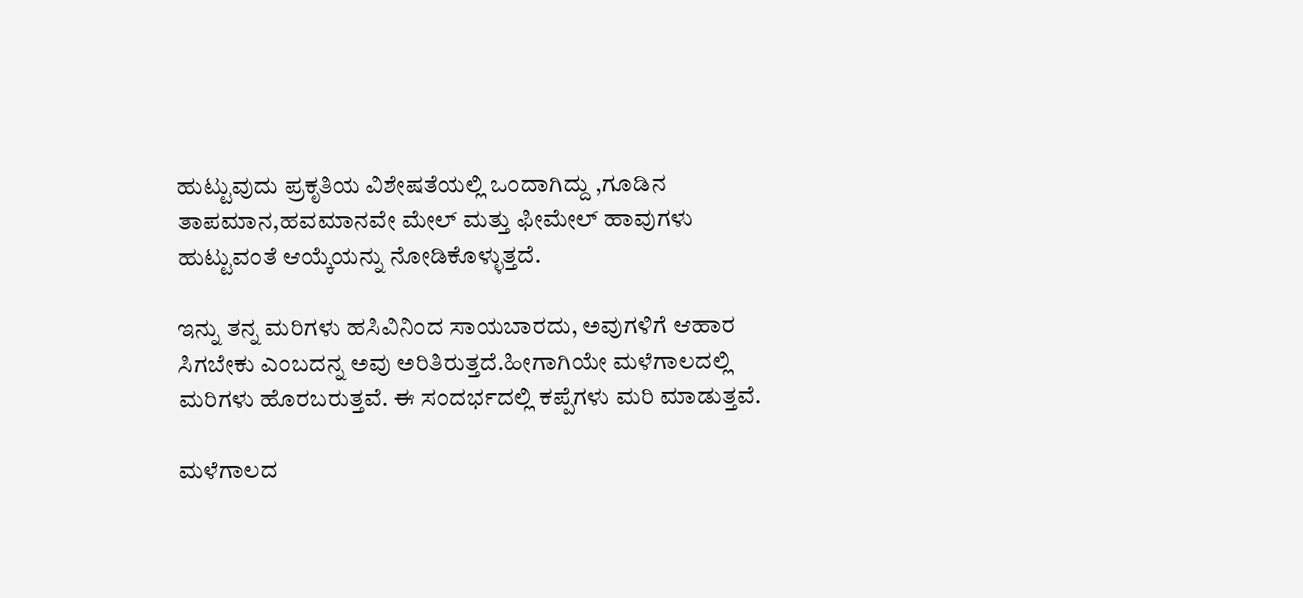ಹುಟ್ಟುವುದು ಪ್ರಕೃತಿಯ ವಿಶೇಷತೆಯಲ್ಲಿ ಒಂದಾಗಿದ್ದು ,ಗೂಡಿನ ತಾಪಮಾನ,ಹವಮಾನವೇ ಮೇಲ್ ಮತ್ತು ಫೀಮೇಲ್ ಹಾವುಗಳು ಹುಟ್ಟುವಂತೆ ಆಯ್ಕೆಯನ್ನು ನೋಡಿಕೊಳ್ಳುತ್ತದೆ.

ಇನ್ನು ತನ್ನ ಮರಿಗಳು ಹಸಿವಿನಿಂದ ಸಾಯಬಾರದು, ಅವುಗಳಿಗೆ ಆಹಾರ ಸಿಗಬೇಕು ಎಂಬದನ್ನ ಅವು ಅರಿತಿರುತ್ತದೆ.ಹೀಗಾಗಿಯೇ ಮಳೆಗಾಲದಲ್ಲಿ ಮರಿಗಳು ಹೊರಬರುತ್ತವೆ. ಈ ಸಂದರ್ಭದಲ್ಲಿ ಕಪ್ಪೆಗಳು ಮರಿ ಮಾಡುತ್ತವೆ.

ಮಳೆಗಾಲದ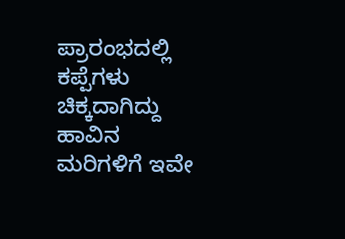ಪ್ರಾರಂಭದಲ್ಲಿ ಕಪ್ಪೆಗಳು ಚಿಕ್ಕದಾಗಿದ್ದು ಹಾವಿನ ಮರಿಗಳಿಗೆ ಇವೇ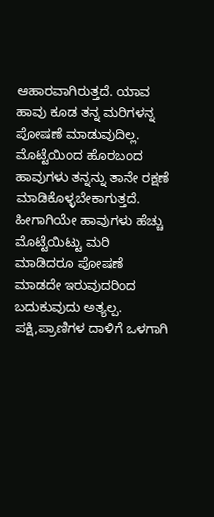ಆಹಾರವಾಗಿರುತ್ತದೆ. ಯಾವ ಹಾವು ಕೂಡ ತನ್ನ ಮರಿಗಳನ್ನ ಪೋಷಣೆ ಮಾಡುವುದಿಲ್ಲ. ಮೊಟ್ಟೆಯಿಂದ ಹೊರಬಂದ ಹಾವುಗಳು ತನ್ನನ್ನು ತಾನೇ ರಕ್ಷಣೆ ಮಾಡಿಕೊಳ್ಳಬೇಕಾಗುತ್ತದೆ. ಹೀಗಾಗಿಯೇ ಹಾವುಗಳು ಹೆಚ್ಚು ಮೊಟ್ಟೆಯಿಟ್ಟು ಮರಿ ಮಾಡಿದರೂ ಪೋಷಣೆ ಮಾಡದೇ ಇರುವುದರಿಂದ ಬದುಕುವುದು ಅತ್ಯಲ್ಪ. ಪಕ್ಷಿ,ಪ್ರಾಣಿಗಳ ದಾಳಿಗೆ ಒಳಗಾಗಿ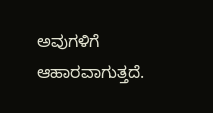ಅವುಗಳಿಗೆ ಆಹಾರವಾಗುತ್ತದೆ.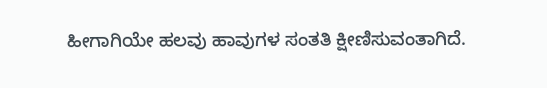ಹೀಗಾಗಿಯೇ ಹಲವು ಹಾವುಗಳ ಸಂತತಿ ಕ್ಷೀಣಿಸುವಂತಾಗಿದೆ.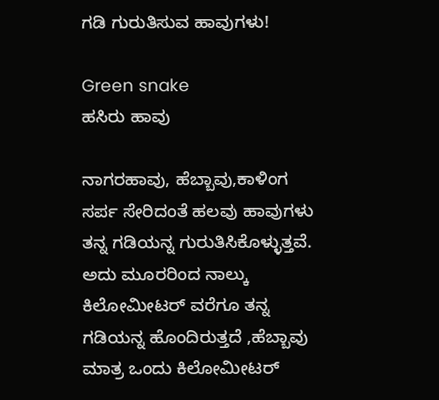ಗಡಿ ಗುರುತಿಸುವ ಹಾವುಗಳು!

Green snake
ಹಸಿರು ಹಾವು

ನಾಗರಹಾವು, ಹೆಬ್ಬಾವು,ಕಾಳಿಂಗ ಸರ್ಪ ಸೇರಿದಂತೆ ಹಲವು ಹಾವುಗಳು ತನ್ನ ಗಡಿಯನ್ನ ಗುರುತಿಸಿಕೊಳ್ಳುತ್ತವೆ. ಅದು ಮೂರರಿಂದ ನಾಲ್ಕು ಕಿಲೋಮೀಟರ್ ವರೆಗೂ ತನ್ನ ಗಡಿಯನ್ನ ಹೊಂದಿರುತ್ತದೆ ,ಹೆಬ್ಬಾವು ಮಾತ್ರ ಒಂದು ಕಿಲೋಮೀಟರ್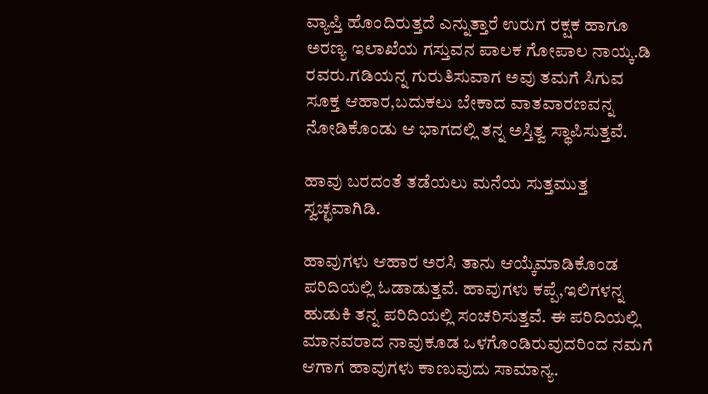ವ್ಯಾಪ್ತಿ ಹೊಂದಿರುತ್ತದೆ ಎನ್ನುತ್ತಾರೆ ಉರುಗ ರಕ್ಷಕ ಹಾಗೂ ಅರಣ್ಯ ಇಲಾಖೆಯ ಗಸ್ತುವನ ಪಾಲಕ ಗೋಪಾಲ ನಾಯ್ಕ.ಡಿ ರವರು.ಗಡಿಯನ್ನ ಗುರುತಿಸುವಾಗ ಅವು ತಮಗೆ ಸಿಗುವ ಸೂಕ್ತ ಆಹಾರ,ಬದುಕಲು ಬೇಕಾದ ವಾತವಾರಣವನ್ನ ನೋಡಿಕೊಂಡು ಆ ಭಾಗದಲ್ಲಿ ತನ್ನ ಅಸ್ತಿತ್ವ ಸ್ಥಾಪಿಸುತ್ತವೆ.

ಹಾವು ಬರದಂತೆ ತಡೆಯಲು ಮನೆಯ ಸುತ್ತಮುತ್ತ ಸ್ವಚ್ಛವಾಗಿಡಿ.

ಹಾವುಗಳು ಆಹಾರ ಅರಸಿ ತಾನು ಆಯ್ಕೆಮಾಡಿಕೊಂಡ ಪರಿದಿಯಲ್ಲಿ ಓಡಾಡುತ್ತವೆ. ಹಾವುಗಳು ಕಪ್ಪೆ,ಇಲಿಗಳನ್ನ ಹುಡುಕಿ ತನ್ನ ಪರಿದಿಯಲ್ಲಿ ಸಂಚರಿಸುತ್ತವೆ. ಈ ಪರಿದಿಯಲ್ಲಿ ಮಾನವರಾದ ನಾವುಕೂಡ ಒಳಗೊಂಡಿರುವುದರಿಂದ ನಮಗೆ ಆಗಾಗ ಹಾವುಗಳು ಕಾಣುವುದು ಸಾಮಾನ್ಯ.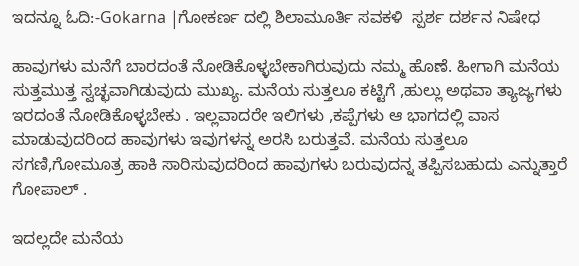ಇದನ್ನೂ ಓದಿ:-Gokarna |ಗೋಕರ್ಣ ದಲ್ಲಿ ಶಿಲಾಮೂರ್ತಿ ಸವಕಳಿ  ಸ್ಪರ್ಶ ದರ್ಶನ ನಿಷೇಧ

ಹಾವುಗಳು ಮನೆಗೆ ಬಾರದಂತೆ ನೋಡಿಕೊಳ್ಳಬೇಕಾಗಿರುವುದು ನಮ್ಮ ಹೊಣೆ. ಹೀಗಾಗಿ ಮನೆಯ ಸುತ್ತಮುತ್ತ ಸ್ವಚ್ಛವಾಗಿಡುವುದು ಮುಖ್ಯ. ಮನೆಯ ಸುತ್ತಲೂ ಕಟ್ಟಿಗೆ ,ಹುಲ್ಲು ಅಥವಾ ತ್ಯಾಜ್ಯಗಳು ಇರದಂತೆ ನೋಡಿಕೊಳ್ಳಬೇಕು . ಇಲ್ಲವಾದರೇ ಇಲಿಗಳು ,ಕಪ್ಪೆಗಳು ಆ ಭಾಗದಲ್ಲಿ ವಾಸ ಮಾಡುವುದರಿಂದ ಹಾವುಗಳು ಇವುಗಳನ್ನ ಅರಸಿ ಬರುತ್ತವೆ. ಮನೆಯ ಸುತ್ತಲೂ ಸಗಣಿ,ಗೋಮೂತ್ರ ಹಾಕಿ ಸಾರಿಸುವುದರಿಂದ ಹಾವುಗಳು ಬರುವುದನ್ನ ತಪ್ಪಿಸಬಹುದು ಎನ್ನುತ್ತಾರೆ ಗೋಪಾಲ್ .

ಇದಲ್ಲದೇ ಮನೆಯ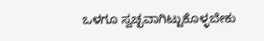ಒಳಗೂ ಸ್ವಚ್ಛವಾಗಿಟ್ಟುಕೊಳ್ಳಬೇಕು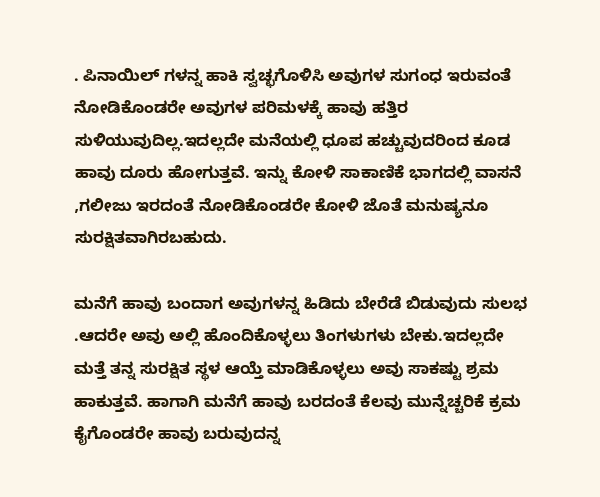. ಪಿನಾಯಿಲ್ ಗಳನ್ನ ಹಾಕಿ ಸ್ವಚ್ಛಗೊಳಿಸಿ ಅವುಗಳ ಸುಗಂಧ ಇರುವಂತೆ ನೋಡಿಕೊಂಡರೇ ಅವುಗಳ ಪರಿಮಳಕ್ಕೆ ಹಾವು ಹತ್ತಿರ ಸುಳಿಯುವುದಿಲ್ಲ.ಇದಲ್ಲದೇ ಮನೆಯಲ್ಲಿ ಧೂಪ ಹಚ್ಚುವುದರಿಂದ ಕೂಡ ಹಾವು ದೂರು ಹೋಗುತ್ತವೆ. ಇನ್ನು ಕೋಳಿ ಸಾಕಾಣಿಕೆ ಭಾಗದಲ್ಲಿ ವಾಸನೆ ,ಗಲೀಜು ಇರದಂತೆ ನೋಡಿಕೊಂಡರೇ ಕೋಳಿ ಜೊತೆ ಮನುಷ್ಯನೂ ಸುರಕ್ಷಿತವಾಗಿರಬಹುದು.

ಮನೆಗೆ ಹಾವು ಬಂದಾಗ ಅವುಗಳನ್ನ ಹಿಡಿದು ಬೇರೆಡೆ ಬಿಡುವುದು ಸುಲಭ .ಆದರೇ ಅವು ಅಲ್ಲಿ ಹೊಂದಿಕೊಳ್ಳಲು ತಿಂಗಳುಗಳು ಬೇಕು.ಇದಲ್ಲದೇ ಮತ್ತೆ ತನ್ನ ಸುರಕ್ಷಿತ ಸ್ಥಳ ಆಯ್ತೆ ಮಾಡಿಕೊಳ್ಳಲು ಅವು ಸಾಕಷ್ಟು ಶ್ರಮ ಹಾಕುತ್ತವೆ. ಹಾಗಾಗಿ ಮನೆಗೆ ಹಾವು ಬರದಂತೆ ಕೆಲವು ಮುನ್ನೆಚ್ಚರಿಕೆ ಕ್ರಮ ಕೈಗೊಂಡರೇ ಹಾವು ಬರುವುದನ್ನ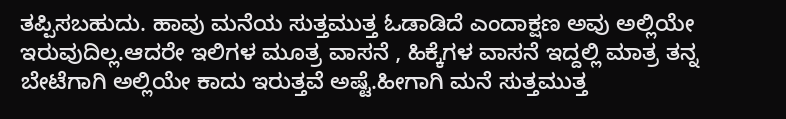ತಪ್ಪಿಸಬಹುದು. ಹಾವು ಮನೆಯ ಸುತ್ತಮುತ್ತ ಓಡಾಡಿದೆ ಎಂದಾಕ್ಷಣ ಅವು ಅಲ್ಲಿಯೇ ಇರುವುದಿಲ್ಲ.ಆದರೇ ಇಲಿಗಳ ಮೂತ್ರ ವಾಸನೆ , ಹಿಕ್ಕೆಗಳ ವಾಸನೆ ಇದ್ದಲ್ಲಿ ಮಾತ್ರ ತನ್ನ ಬೇಟೆಗಾಗಿ ಅಲ್ಲಿಯೇ ಕಾದು ಇರುತ್ತವೆ ಅಷ್ಟೆ.ಹೀಗಾಗಿ ಮನೆ ಸುತ್ತಮುತ್ತ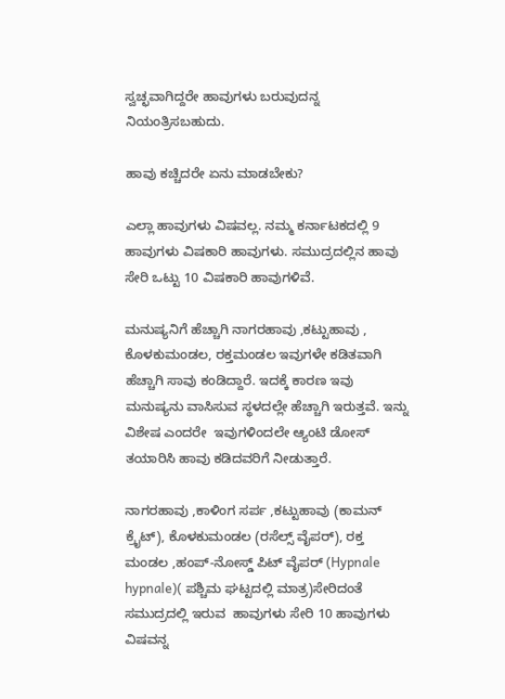ಸ್ವಚ್ಛವಾಗಿದ್ದರೇ ಹಾವುಗಳು ಬರುವುದನ್ನ ನಿಯಂತ್ರಿಸಬಹುದು.

ಹಾವು ಕಚ್ಚಿದರೇ ಏನು ಮಾಡಬೇಕು?

ಎಲ್ಲಾ ಹಾವುಗಳು ವಿಷವಲ್ಲ. ನಮ್ಮ ಕರ್ನಾಟಕದಲ್ಲಿ 9 ಹಾವುಗಳು ವಿಷಕಾರಿ ಹಾವುಗಳು. ಸಮುದ್ರದಲ್ಲಿನ ಹಾವು ಸೇರಿ ಒಟ್ಟು 10 ವಿಷಕಾರಿ ಹಾವುಗಳಿವೆ.

ಮನುಷ್ಯನಿಗೆ ಹೆಚ್ಚಾಗಿ ನಾಗರಹಾವು ,ಕಟ್ಟುಹಾವು , ಕೊಳಕುಮಂಡಲ, ರಕ್ತಮಂಡಲ ಇವುಗಳೇ ಕಡಿತವಾಗಿ ಹೆಚ್ಚಾಗಿ ಸಾವು ಕಂಡಿದ್ದಾರೆ. ಇದಕ್ಕೆ ಕಾರಣ ಇವು ಮನುಷ್ಯನು ವಾಸಿಸುವ ಸ್ಥಳದಲ್ಲೇ ಹೆಚ್ಚಾಗಿ ಇರುತ್ತವೆ. ಇನ್ನು ವಿಶೇಷ ಎಂದರೇ  ಇವುಗಳಿಂದಲೇ ಆ್ಯಂಟಿ ಡೋಸ್ ತಯಾರಿಸಿ ಹಾವು ಕಡಿದವರಿಗೆ ನೀಡುತ್ತಾರೆ.

ನಾಗರಹಾವು ,ಕಾಳಿಂಗ ಸರ್ಪ ,ಕಟ್ಟುಹಾವು (ಕಾಮನ್ ಕ್ರೈಟ್), ಕೊಳಕುಮಂಡಲ (ರಸೆಲ್ಸ್ ವೈಪರ್), ರಕ್ತ ಮಂಡಲ ,ಹಂಪ್-ನೋಸ್ಡ್ ಪಿಟ್ ವೈಪರ್ (Hypnale hypnale)( ಪಶ್ಚಿಮ ಘಟ್ಟದಲ್ಲಿ ಮಾತ್ರ)ಸೇರಿದಂತೆ ಸಮುದ್ರದಲ್ಲಿ ಇರುವ  ಹಾವುಗಳು ಸೇರಿ 10 ಹಾವುಗಳು ವಿಷವನ್ನ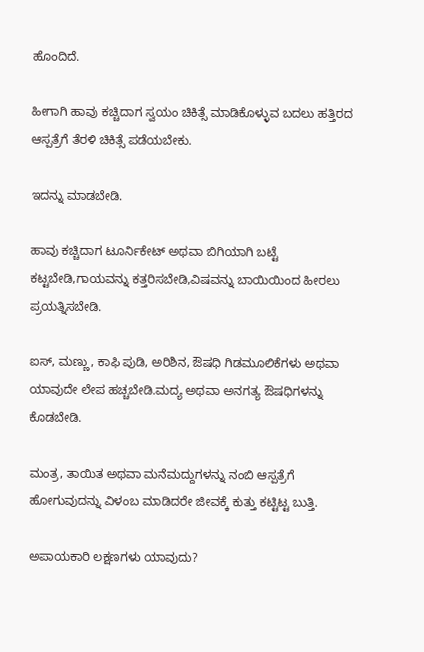ಹೊಂದಿದೆ.

ಹೀಗಾಗಿ ಹಾವು ಕಚ್ಚಿದಾಗ ಸ್ವಯಂ ಚಿಕಿತ್ಸೆ ಮಾಡಿಕೊಳ್ಳುವ ಬದಲು ಹತ್ತಿರದ ಆಸ್ಪತ್ರೆಗೆ ತೆರಳಿ ಚಿಕಿತ್ಸೆ ಪಡೆಯಬೇಕು.

ಇದನ್ನು ಮಾಡಬೇಡಿ.

ಹಾವು ಕಚ್ಚಿದಾಗ ಟೂರ್ನಿಕೇಟ್ ಅಥವಾ ಬಿಗಿಯಾಗಿ ಬಟ್ಟೆ ಕಟ್ಟಬೇಡಿ,ಗಾಯವನ್ನು ಕತ್ತರಿಸಬೇಡಿ,ವಿಷವನ್ನು ಬಾಯಿಯಿಂದ ಹೀರಲು ಪ್ರಯತ್ನಿಸಬೇಡಿ.

ಐಸ್, ಮಣ್ಣು, ಕಾಫಿ ಪುಡಿ, ಅರಿಶಿನ, ಔಷಧಿ ಗಿಡಮೂಲಿಕೆಗಳು ಅಥವಾ ಯಾವುದೇ ಲೇಪ ಹಚ್ಚಬೇಡಿ.ಮದ್ಯ ಅಥವಾ ಅನಗತ್ಯ ಔಷಧಿಗಳನ್ನು ಕೊಡಬೇಡಿ.

ಮಂತ್ರ, ತಾಯಿತ ಅಥವಾ ಮನೆಮದ್ದುಗಳನ್ನು ನಂಬಿ ಆಸ್ಪತ್ರೆಗೆ ಹೋಗುವುದನ್ನು ವಿಳಂಬ ಮಾಡಿದರೇ ಜೀವಕ್ಕೆ ಕುತ್ತು ಕಟ್ಟಿಟ್ಟ ಬುತ್ತಿ.

ಅಪಾಯಕಾರಿ ಲಕ್ಷಣಗಳು ಯಾವುದು?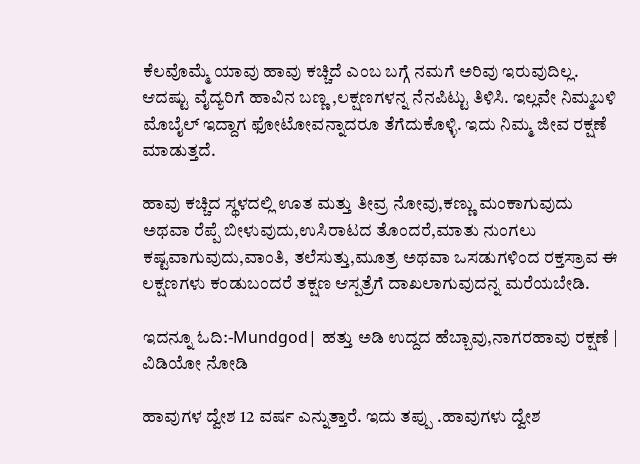ಕೆಲವೊಮ್ಮೆ ಯಾವು ಹಾವು ಕಚ್ಚಿದೆ ಎಂಬ ಬಗ್ಗೆ ನಮಗೆ ಅರಿವು ಇರುವುದಿಲ್ಲ. ಆದಷ್ಟು ವೈದ್ಯರಿಗೆ ಹಾವಿನ ಬಣ್ಣ ,ಲಕ್ಷಣಗಳನ್ನ ನೆನಪಿಟ್ಟು ತಿಳಿಸಿ. ಇಲ್ಲವೇ ನಿಮ್ಮಬಳಿ ಮೊಬೈಲ್ ಇದ್ದಾಗ ಫೋಟೋವನ್ನಾದರೂ ತೆಗೆದುಕೊಳ್ಳಿ. ಇದು ನಿಮ್ಮ ಜೀವ ರಕ್ಷಣೆ ಮಾಡುತ್ತದೆ.

ಹಾವು ಕಚ್ಚಿದ ಸ್ಥಳದಲ್ಲಿ ಊತ ಮತ್ತು ತೀವ್ರ ನೋವು,ಕಣ್ಣು ಮಂಕಾಗುವುದು ಅಥವಾ ರೆಪ್ಪೆ ಬೀಳುವುದು,ಉಸಿರಾಟದ ತೊಂದರೆ,ಮಾತು ನುಂಗಲು ಕಷ್ಟವಾಗುವುದು,ವಾಂತಿ, ತಲೆಸುತ್ತು,ಮೂತ್ರ ಅಥವಾ ಒಸಡುಗಳಿಂದ ರಕ್ತಸ್ರಾವ ಈ ಲಕ್ಷಣಗಳು ಕಂಡುಬಂದರೆ ತಕ್ಷಣ ಆಸ್ಪತ್ರೆಗೆ ದಾಖಲಾಗುವುದನ್ನ ಮರೆಯಬೇಡಿ.

ಇದನ್ನೂ ಓದಿ:-Mundgod| ಹತ್ತು ಅಡಿ ಉದ್ದದ ಹೆಬ್ಬಾವು,ನಾಗರಹಾವು ರಕ್ಷಣೆ | ವಿಡಿಯೋ ನೋಡಿ

ಹಾವುಗಳ ದ್ವೇಶ 12 ವರ್ಷ ಎನ್ನುತ್ತಾರೆ. ಇದು ತಪ್ಪು .ಹಾವುಗಳು ದ್ವೇಶ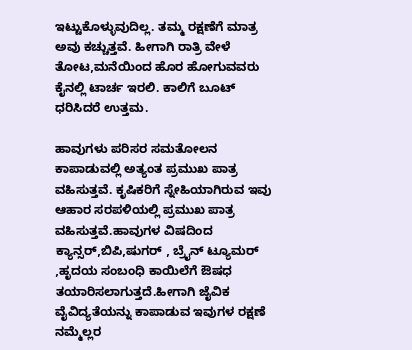ಇಟ್ಟುಕೊಳ್ಳುವುದಿಲ್ಲ. ತಮ್ಮ ರಕ್ಷಣೆಗೆ ಮಾತ್ರ ಅವು ಕಚ್ಚುತ್ತವೆ. ಹೀಗಾಗಿ ರಾತ್ರಿ ವೇಳೆ ತೋಟ,ಮನೆಯಿಂದ ಹೊರ ಹೋಗುವವರು ಕೈನಲ್ಲಿ ಟಾರ್ಚ ಇರಲಿ. ಕಾಲಿಗೆ ಬೂಟ್ ಧರಿಸಿದರೆ ಉತ್ತಮ.

ಹಾವುಗಳು ಪರಿಸರ ಸಮತೋಲನ ಕಾಪಾಡುವಲ್ಲಿ ಅತ್ಯಂತ ಪ್ರಮುಖ ಪಾತ್ರ ವಹಿಸುತ್ತವೆ. ಕೃಷಿಕರಿಗೆ ಸ್ನೇಹಿಯಾಗಿರುವ ಇವು ಆಹಾರ ಸರಪಳಿಯಲ್ಲಿ ಪ್ರಮುಖ ಪಾತ್ರ ವಹಿಸುತ್ತವೆ.ಹಾವುಗಳ ವಿಷದಿಂದ ಕ್ಯಾನ್ಸರ್,ಬಿಪಿ,ಷುಗರ್ , ಬ್ರೈನ್ ಟ್ಯೂಮರ್ ,ಹೃದಯ ಸಂಬಂಧಿ ಕಾಯಿಲೆಗೆ ಔಷಧ ತಯಾರಿಸಲಾಗುತ್ತದೆ.ಹೀಗಾಗಿ ಜೈವಿಕ ವೈವಿದ್ಯತೆಯನ್ನು ಕಾಪಾಡುವ ಇವುಗಳ ರಕ್ಷಣೆ ನಮ್ಮೆಲ್ಲರ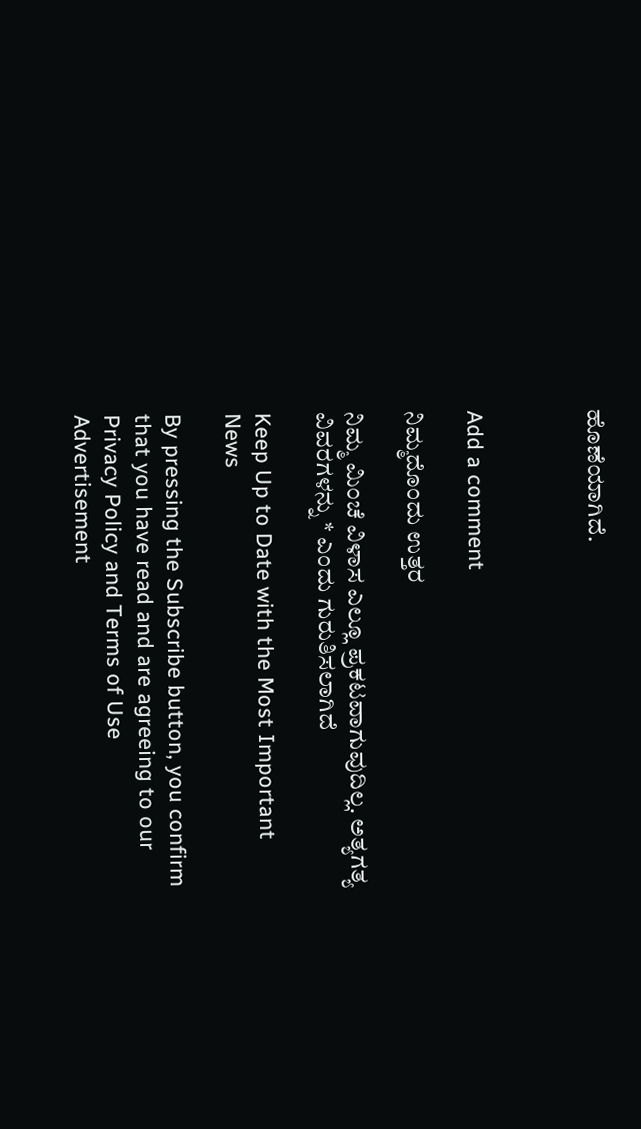ಹೊಣೆಯಾಗಿದೆ.



Add a comment

ನಿಮ್ಮದೊಂದು ಉತ್ತರ

ನಿಮ್ಮ ಮಿಂಚೆ ವಿಳಾಸ ಎಲ್ಲೂ ಪ್ರಕಟವಾಗುವುದಿಲ್ಲ. ಅತ್ಯಗತ್ಯ ವಿವರಗಳನ್ನು * ಎಂದು ಗುರುತಿಸಲಾಗಿದೆ

Keep Up to Date with the Most Important News

By pressing the Subscribe button, you confirm that you have read and are agreeing to our Privacy Policy and Terms of Use
Advertisement